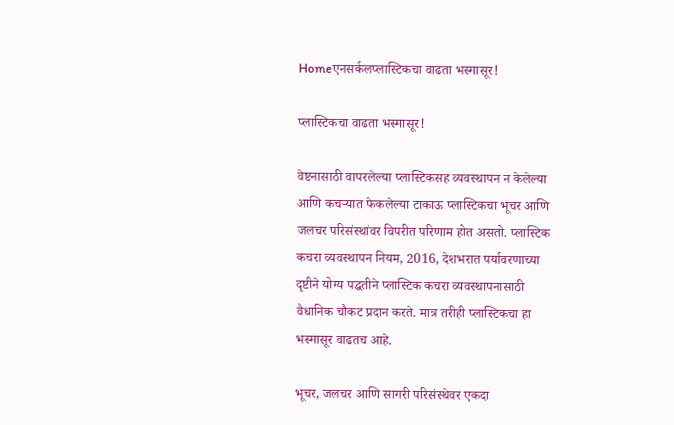Homeएनसर्कलप्लास्टिकचा वाढता भस्मासूर!

प्लास्टिकचा वाढता भस्मासूर!

वेष्टनासाठी वापरलेल्या प्लास्टिकसह व्यवस्थापन न केलेल्या आणि कचऱ्यात फेकलेल्या टाकाऊ प्लास्टिकचा भूचर आणि जलचर परिसंस्थांवर विपरीत परिणाम होत असतो. प्लास्टिक कचरा व्यवस्थापन नियम, 2016, देशभरात पर्यावरणाच्या दृष्टीने योग्य पद्धतीने प्लास्टिक कचरा व्यवस्थापनासाठी वैधानिक चौकट प्रदान करते. मात्र तरीही प्लास्टिकचा हा भस्मासूर वाढतच आहे.

भूचर, जलचर आणि सागरी परिसंस्थेवर एकदा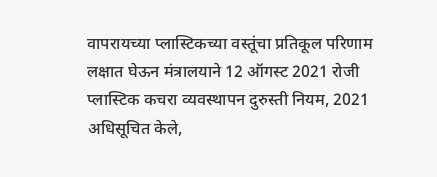वापरायच्या प्लास्टिकच्या वस्तूंचा प्रतिकूल परिणाम लक्षात घेऊन मंत्रालयाने 12 ऑगस्ट 2021 रोजी प्लास्टिक कचरा व्यवस्थापन दुरुस्ती नियम, 2021 अधिसूचित केले,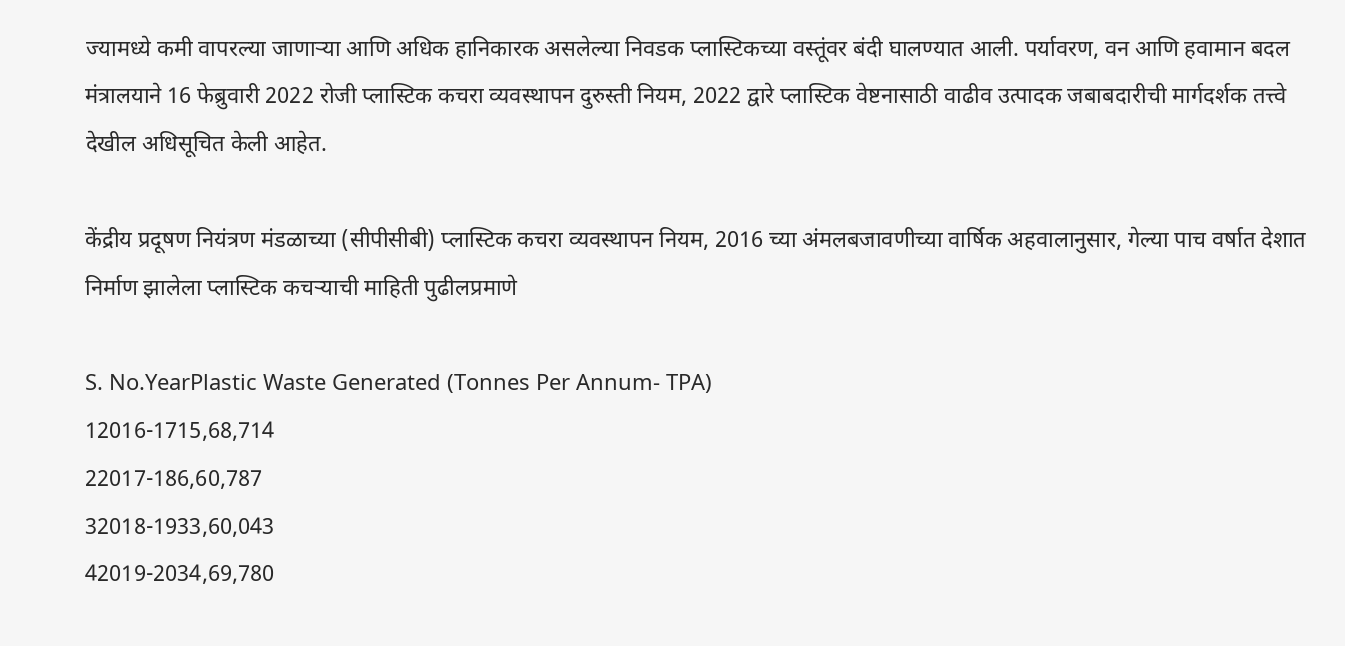ज्यामध्ये कमी वापरल्या जाणाऱ्या आणि अधिक हानिकारक असलेल्या निवडक प्लास्टिकच्या वस्तूंवर बंदी घालण्यात आली. पर्यावरण, वन आणि हवामान बदल मंत्रालयाने 16 फेब्रुवारी 2022 रोजी प्लास्टिक कचरा व्यवस्थापन दुरुस्ती नियम, 2022 द्वारे प्लास्टिक वेष्टनासाठी वाढीव उत्पादक जबाबदारीची मार्गदर्शक तत्त्वे देखील अधिसूचित केली आहेत.

केंद्रीय प्रदूषण नियंत्रण मंडळाच्या (सीपीसीबी) प्लास्टिक कचरा व्यवस्थापन नियम, 2016 च्या अंमलबजावणीच्या वार्षिक अहवालानुसार, गेल्या पाच वर्षात देशात निर्माण झालेला प्लास्टिक कचऱ्याची माहिती पुढीलप्रमाणे

S. No.YearPlastic Waste Generated (Tonnes Per Annum- TPA)
12016-1715,68,714
22017-186,60,787
32018-1933,60,043
42019-2034,69,780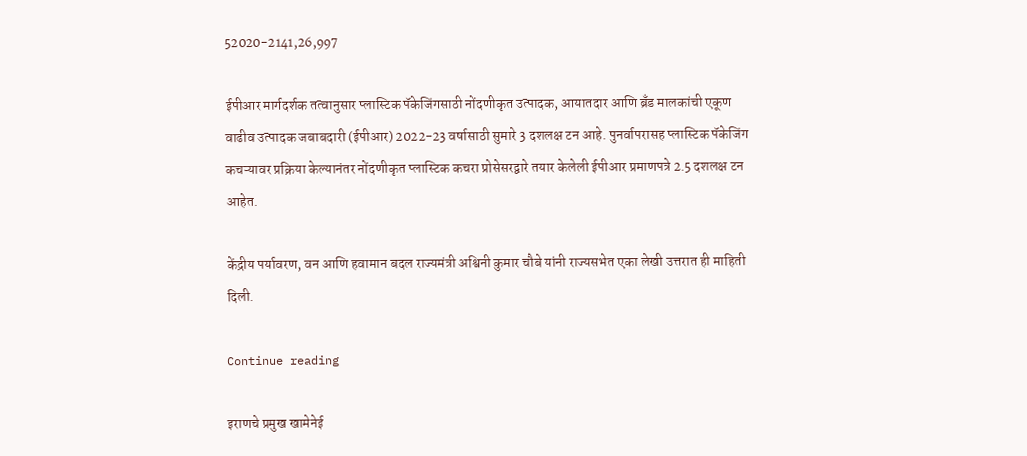52020-2141,26,997

ईपीआर मार्गदर्शक तत्वानुसार प्लास्टिक पॅकेजिंगसाठी नोंदणीकृत उत्पादक, आयातदार आणि ब्रँड मालकांची एकूण वाढीव उत्पादक जबाबदारी (ईपीआर) 2022-23 वर्षासाठी सुमारे 3 दशलक्ष टन आहे. पुनर्वापरासह प्लास्टिक पॅकेजिंग कचऱ्यावर प्रक्रिया केल्यानंतर नोंदणीकृत प्लास्टिक कचरा प्रोसेसरद्वारे तयार केलेली ईपीआर प्रमाणपत्रे 2.5 दशलक्ष टन आहेत.

केंद्रीय पर्यावरण, वन आणि हवामान बदल राज्यमंत्री अश्विनी कुमार चौबे यांनी राज्यसभेत एका लेखी उत्तरात ही माहिती दिली.

Continue reading

इराणचे प्रमुख खामेनेई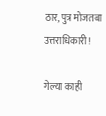ठार, पुत्र मोजतबा उत्तराधिकारी!

गेल्या काही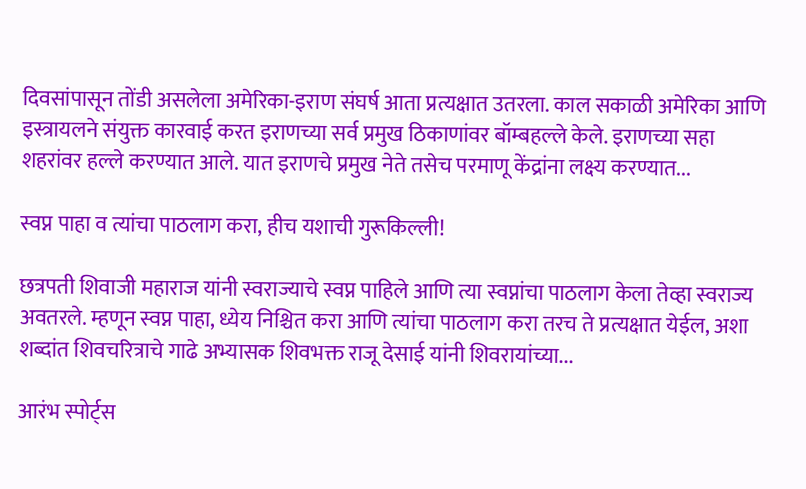दिवसांपासून तोंडी असलेला अमेरिका-इराण संघर्ष आता प्रत्यक्षात उतरला. काल सकाळी अमेरिका आणि इस्त्रायलने संयुक्त कारवाई करत इराणच्या सर्व प्रमुख ठिकाणांवर बॉम्बहल्ले केले. इराणच्या सहा शहरांवर हल्ले करण्यात आले. यात इराणचे प्रमुख नेते तसेच परमाणू केंद्रांना लक्ष्य करण्यात...

स्वप्न पाहा व त्यांचा पाठलाग करा, हीच यशाची गुरूकिल्ली!

छत्रपती शिवाजी महाराज यांनी स्वराज्याचे स्वप्न पाहिले आणि त्या स्वप्नांचा पाठलाग केला तेव्हा स्वराज्य अवतरले. म्हणून स्वप्न पाहा, ध्येय निश्चित करा आणि त्यांचा पाठलाग करा तरच ते प्रत्यक्षात येईल, अशा शब्दांत शिवचरित्राचे गाढे अभ्यासक शिवभक्त राजू देसाई यांनी शिवरायांच्या...

आरंभ स्पोर्ट्स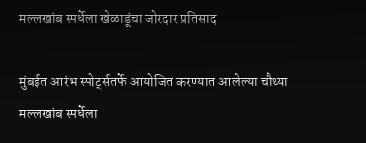मल्लखांब स्पर्धेला खेळाडूंचा जोरदार प्रतिसाद

मुंबईत आरंभ स्पोर्ट्सतर्फे आयोजित करण्यात आलेल्या चौथ्या मल्लखांब स्पर्धेला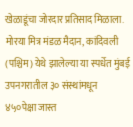खेळाडूंचा जोरदार प्रतिसाद मिळाला. मोरया मित्र मंडळ मैदान, कांदिवली (पश्चिम) येथे झालेल्या या स्पर्धेत मुंबई उपनगरातील ३० संस्थांमधून ४५०पेक्षा जास्त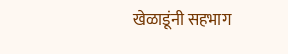खेळाडूंनी सहभाग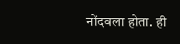नोंदवला होता. ही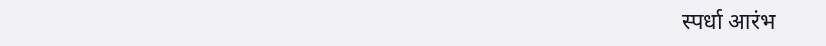स्पर्धा आरंभ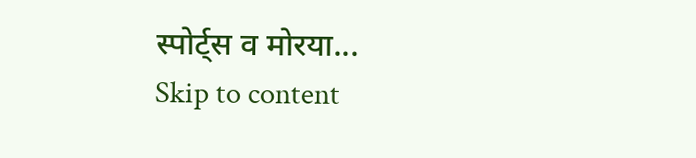स्पोर्ट्स व मोरया...
Skip to content